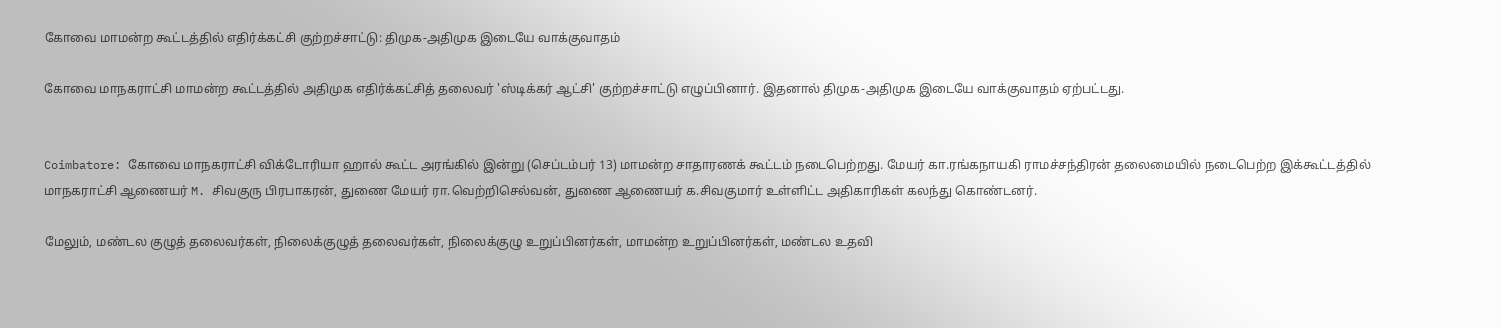கோவை மாமன்ற கூட்டத்தில் எதிர்க்கட்சி குற்றச்சாட்டு: திமுக-அதிமுக இடையே வாக்குவாதம்

கோவை மாநகராட்சி மாமன்ற கூட்டத்தில் அதிமுக எதிர்க்கட்சித் தலைவர் 'ஸ்டிக்கர் ஆட்சி' குற்றச்சாட்டு எழுப்பினார். இதனால் திமுக-அதிமுக இடையே வாக்குவாதம் ஏற்பட்டது.


Coimbatore: கோவை மாநகராட்சி விக்டோரியா ஹால் கூட்ட அரங்கில் இன்று (செப்டம்பர் 13) மாமன்ற சாதாரணக் கூட்டம் நடைபெற்றது. மேயர் கா.ரங்கநாயகி ராமச்சந்திரன் தலைமையில் நடைபெற்ற இக்கூட்டத்தில் மாநகராட்சி ஆணையர் M. சிவகுரு பிரபாகரன், துணை மேயர் ரா.வெற்றிசெல்வன், துணை ஆணையர் க.சிவகுமார் உள்ளிட்ட அதிகாரிகள் கலந்து கொண்டனர்.

மேலும், மண்டல குழுத் தலைவர்கள், நிலைக்குழுத் தலைவர்கள், நிலைக்குழு உறுப்பினர்கள், மாமன்ற உறுப்பினர்கள், மண்டல உதவி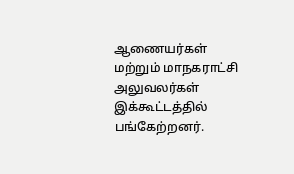ஆணையர்கள் மற்றும் மாநகராட்சி அலுவலர்கள் இக்கூட்டத்தில் பங்கேற்றனர்.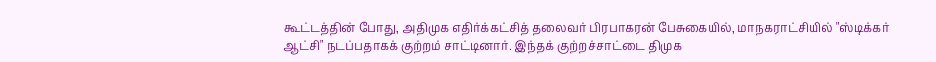கூட்டத்தின் போது, அதிமுக எதிர்க்கட்சித் தலைவர் பிரபாகரன் பேசுகையில், மாநகராட்சியில் "ஸ்டிக்கர் ஆட்சி" நடப்பதாகக் குற்றம் சாட்டினார். இந்தக் குற்றச்சாட்டை திமுக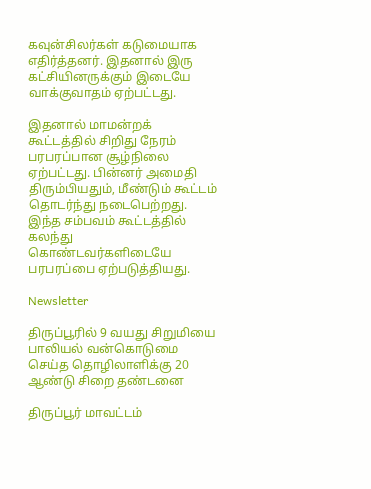கவுன்சிலர்கள் கடுமையாக எதிர்த்தனர். இதனால் இரு கட்சியினருக்கும் இடையே வாக்குவாதம் ஏற்பட்டது.

இதனால் மாமன்றக் கூட்டத்தில் சிறிது நேரம் பரபரப்பான சூழ்நிலை ஏற்பட்டது. பின்னர் அமைதி திரும்பியதும், மீண்டும் கூட்டம் தொடர்ந்து நடைபெற்றது. இந்த சம்பவம் கூட்டத்தில் கலந்து கொண்டவர்களிடையே பரபரப்பை ஏற்படுத்தியது.

Newsletter

திருப்பூரில் 9 வயது சிறுமியை பாலியல் வன்கொடுமை செய்த தொழிலாளிக்கு 20 ஆண்டு சிறை தண்டனை

திருப்பூர் மாவட்டம்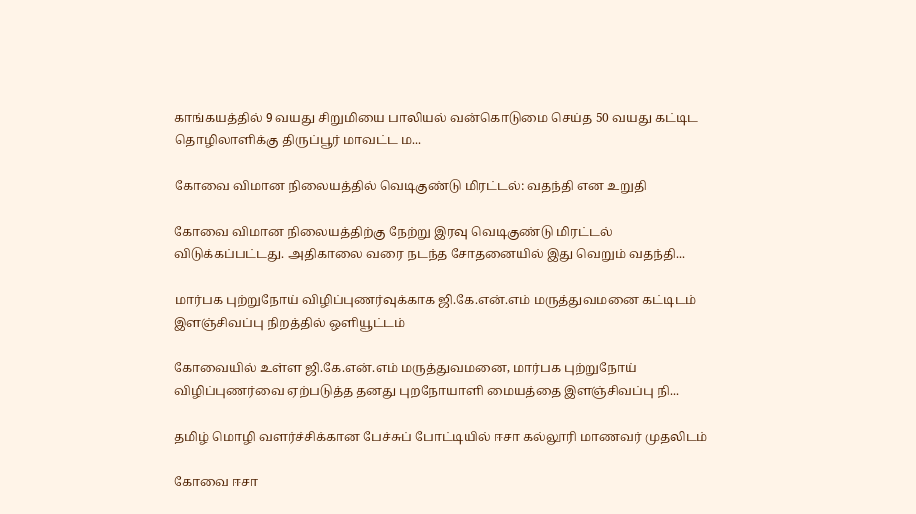காங்கயத்தில் 9 வயது சிறுமியை பாலியல் வன்கொடுமை செய்த 50 வயது கட்டிட தொழிலாளிக்கு திருப்பூர் மாவட்ட ம...

கோவை விமான நிலையத்தில் வெடிகுண்டு மிரட்டல்: வதந்தி என உறுதி

கோவை விமான நிலையத்திற்கு நேற்று இரவு வெடிகுண்டு மிரட்டல் விடுக்கப்பட்டது. அதிகாலை வரை நடந்த சோதனையில் இது வெறும் வதந்தி...

மார்பக புற்றுநோய் விழிப்புணர்வுக்காக ஜி.கே.என்.எம் மருத்துவமனை கட்டிடம் இளஞ்சிவப்பு நிறத்தில் ஒளியூட்டம்

கோவையில் உள்ள ஜி.கே.என்.எம் மருத்துவமனை, மார்பக புற்றுநோய் விழிப்புணர்வை ஏற்படுத்த தனது புறநோயாளி மையத்தை இளஞ்சிவப்பு நி...

தமிழ் மொழி வளர்ச்சிக்கான பேச்சுப் போட்டியில் ஈசா கல்லூரி மாணவர் முதலிடம்

கோவை ஈசா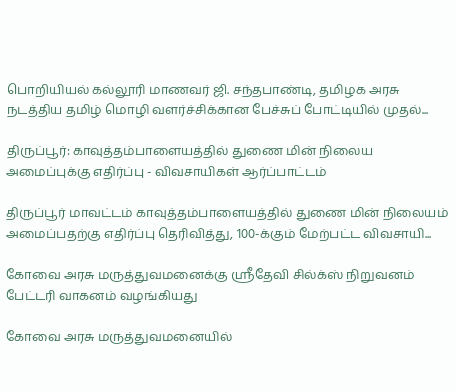பொறியியல் கல்லூரி மாணவர் ஜி. சந்தபாண்டி, தமிழக அரசு நடத்திய தமிழ் மொழி வளர்ச்சிக்கான பேச்சுப் போட்டியில் முதல்...

திருப்பூர்: காவுத்தம்பாளையத்தில் துணை மின் நிலைய அமைப்புக்கு எதிர்ப்பு - விவசாயிகள் ஆர்ப்பாட்டம்

திருப்பூர் மாவட்டம் காவுத்தம்பாளையத்தில் துணை மின் நிலையம் அமைப்பதற்கு எதிர்ப்பு தெரிவித்து, 100-க்கும் மேற்பட்ட விவசாயி...

கோவை அரசு மருத்துவமனைக்கு ஸ்ரீதேவி சில்க்ஸ் நிறுவனம் பேட்டரி வாகனம் வழங்கியது

கோவை அரசு மருத்துவமனையில்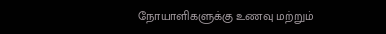நோயாளிகளுக்கு உணவு மற்றும்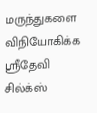மருந்துகளை விநியோகிக்க ஸ்ரீதேவி சில்க்ஸ்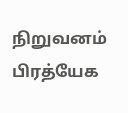நிறுவனம் பிரத்யேக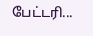பேட்டரி...